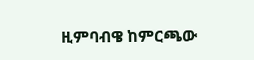ዚምባብዌ ከምርጫው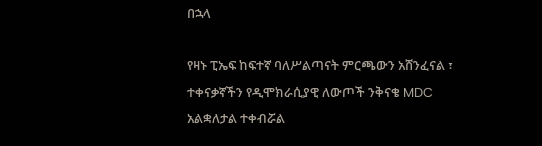በኋላ

የዛኑ ፒኤፍ ከፍተኛ ባለሥልጣናት ምርጫውን አሸንፈናል ፣ ተቀናቃኛችን የዲሞክራሲያዊ ለውጦች ንቅናቄ MDC አልቋለታል ተቀብሯል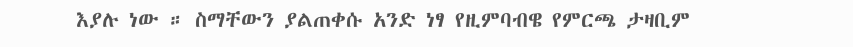እያሉ ነው ። ስማቸውን ያልጠቀሱ አንድ ነፃ የዚምባብዌ የምርጫ ታዛቢም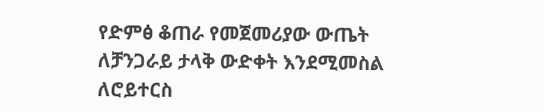የድምፅ ቆጠራ የመጀመሪያው ውጤት ለቻንጋራይ ታላቅ ውድቀት እንደሚመስል ለሮይተርስ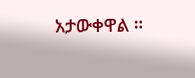አታውቀዋል ።